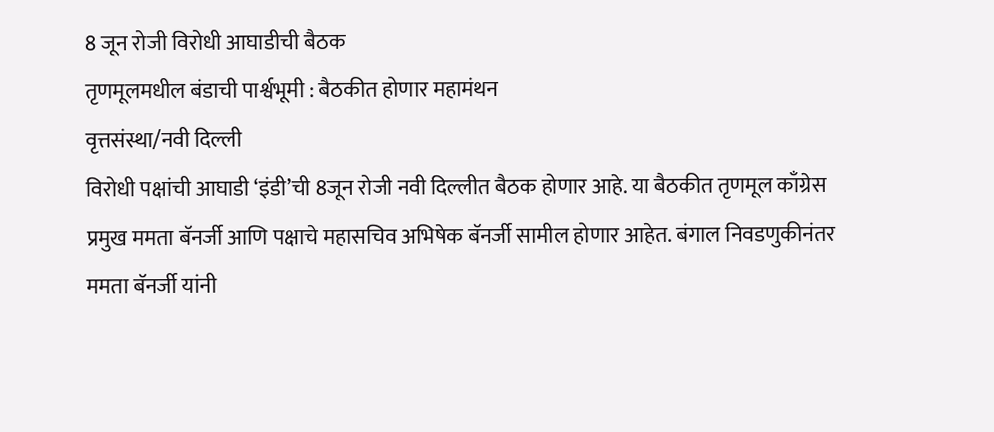8 जून रोजी विरोधी आघाडीची बैठक
तृणमूलमधील बंडाची पार्श्वभूमी : बैठकीत होणार महामंथन
वृत्तसंस्था/नवी दिल्ली
विरोधी पक्षांची आघाडी ‘इंडी’ची 8जून रोजी नवी दिल्लीत बैठक होणार आहे. या बैठकीत तृणमूल काँग्रेस प्रमुख ममता बॅनर्जी आणि पक्षाचे महासचिव अभिषेक बॅनर्जी सामील होणार आहेत. बंगाल निवडणुकीनंतर ममता बॅनर्जी यांनी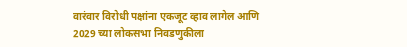वारंवार विरोधी पक्षांना एकजूट व्हाव लागेल आणि 2029 च्या लोकसभा निवडणुकीला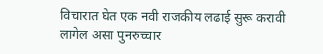विचारात घेत एक नवी राजकीय लढाई सुरू करावी लागेल असा पुनरुच्चार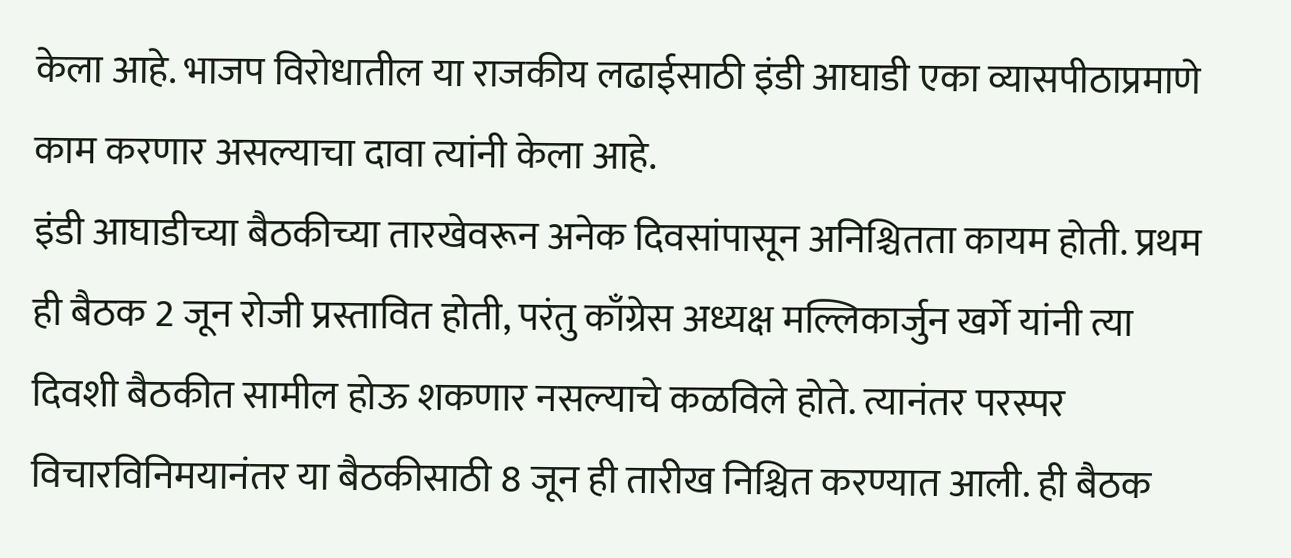केला आहे. भाजप विरोधातील या राजकीय लढाईसाठी इंडी आघाडी एका व्यासपीठाप्रमाणे काम करणार असल्याचा दावा त्यांनी केला आहे.
इंडी आघाडीच्या बैठकीच्या तारखेवरून अनेक दिवसांपासून अनिश्चितता कायम होती. प्रथम ही बैठक 2 जून रोजी प्रस्तावित होती, परंतु काँग्रेस अध्यक्ष मल्लिकार्जुन खर्गे यांनी त्या दिवशी बैठकीत सामील होऊ शकणार नसल्याचे कळविले होते. त्यानंतर परस्पर विचारविनिमयानंतर या बैठकीसाठी 8 जून ही तारीख निश्चित करण्यात आली. ही बैठक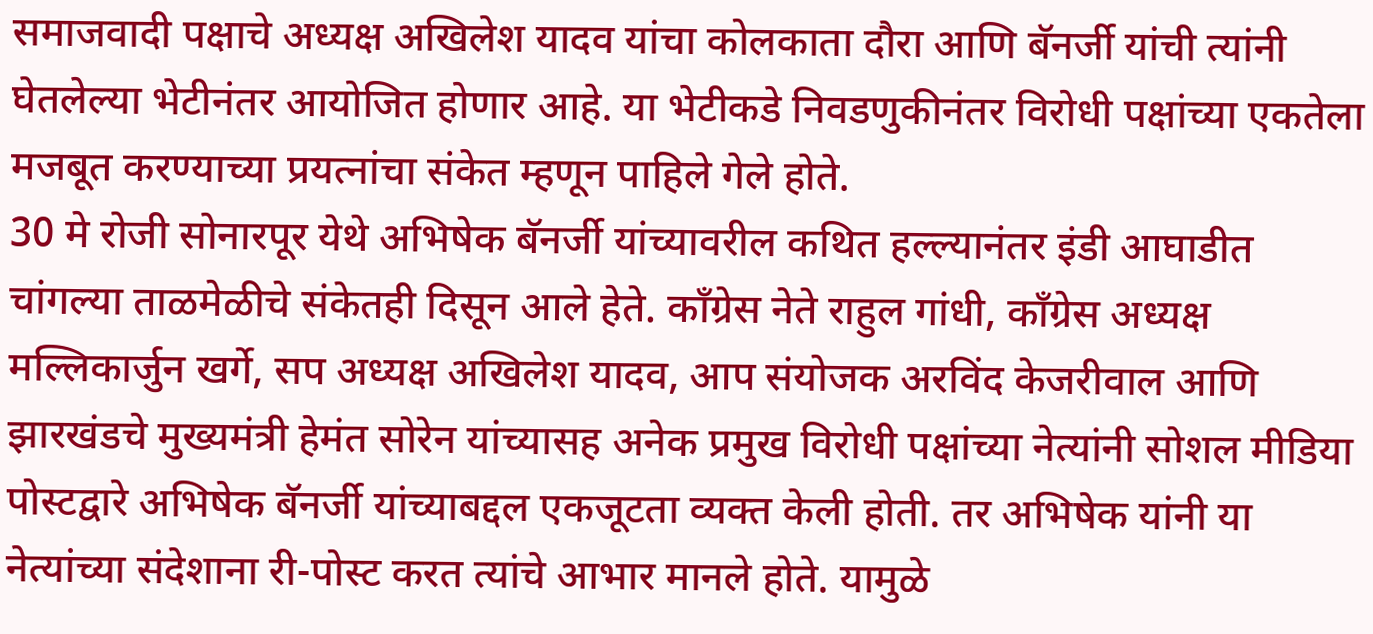समाजवादी पक्षाचे अध्यक्ष अखिलेश यादव यांचा कोलकाता दौरा आणि बॅनर्जी यांची त्यांनी घेतलेल्या भेटीनंतर आयोजित होणार आहे. या भेटीकडे निवडणुकीनंतर विरोधी पक्षांच्या एकतेला मजबूत करण्याच्या प्रयत्नांचा संकेत म्हणून पाहिले गेले होते.
30 मे रोजी सोनारपूर येथे अभिषेक बॅनर्जी यांच्यावरील कथित हल्ल्यानंतर इंडी आघाडीत चांगल्या ताळमेळीचे संकेतही दिसून आले हेते. काँग्रेस नेते राहुल गांधी, काँग्रेस अध्यक्ष मल्लिकार्जुन खर्गे, सप अध्यक्ष अखिलेश यादव, आप संयोजक अरविंद केजरीवाल आणि झारखंडचे मुख्यमंत्री हेमंत सोरेन यांच्यासह अनेक प्रमुख विरोधी पक्षांच्या नेत्यांनी सोशल मीडिया पोस्टद्वारे अभिषेक बॅनर्जी यांच्याबद्दल एकजूटता व्यक्त केली होती. तर अभिषेक यांनी या नेत्यांच्या संदेशाना री-पोस्ट करत त्यांचे आभार मानले होते. यामुळे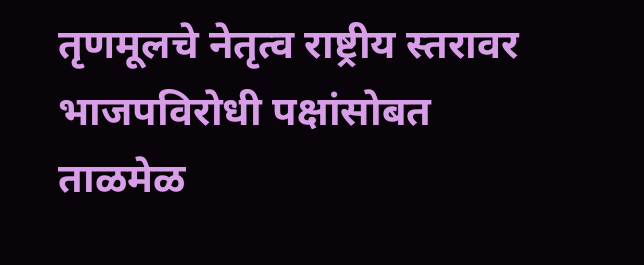तृणमूलचे नेतृत्व राष्ट्रीय स्तरावर भाजपविरोधी पक्षांसोबत ताळमेळ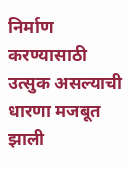निर्माण करण्यासाठी उत्सुक असल्याची धारणा मजबूत झाली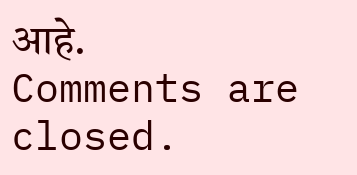आहे.
Comments are closed.